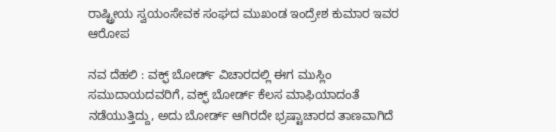ರಾಷ್ಟ್ರೀಯ ಸ್ವಯಂಸೇವಕ ಸಂಘದ ಮುಖಂಡ ಇಂದ್ರೇಶ ಕುಮಾರ ಇವರ ಆರೋಪ

ನವ ದೆಹಲಿ : ವಕ್ಫ್ ಬೋರ್ಡ್ ವಿಚಾರದಲ್ಲಿ ಈಗ ಮುಸ್ಲಿಂ ಸಮುದಾಯದವರಿಗೆ, ವಕ್ಫ್ ಬೋರ್ಡ್ ಕೆಲಸ ಮಾಫಿಯಾದಂತೆ ನಡೆಯುತ್ತಿದ್ದು, ಅದು ಬೋರ್ಡ್ ಆಗಿರದೇ ಭ್ರಷ್ಟಾಚಾರದ ತಾಣವಾಗಿದೆ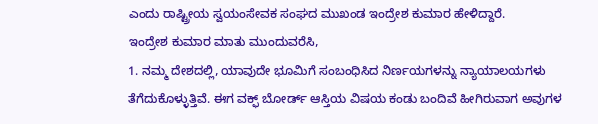ಎಂದು ರಾಷ್ಟ್ರೀಯ ಸ್ವಯಂಸೇವಕ ಸಂಘದ ಮುಖಂಡ ಇಂದ್ರೇಶ ಕುಮಾರ ಹೇಳಿದ್ದಾರೆ.
ಇಂದ್ರೇಶ ಕುಮಾರ ಮಾತು ಮುಂದುವರೆಸಿ,
1. ನಮ್ಮ ದೇಶದಲ್ಲಿ, ಯಾವುದೇ ಭೂಮಿಗೆ ಸಂಬಂಧಿಸಿದ ನಿರ್ಣಯಗಳನ್ನು ನ್ಯಾಯಾಲಯಗಳು ತೆಗೆದುಕೊಳ್ಳುತ್ತಿವೆ. ಈಗ ವಕ್ಫ್ ಬೋರ್ಡ್ ಆಸ್ತಿಯ ವಿಷಯ ಕಂಡು ಬಂದಿವೆ ಹೀಗಿರುವಾಗ ಅವುಗಳ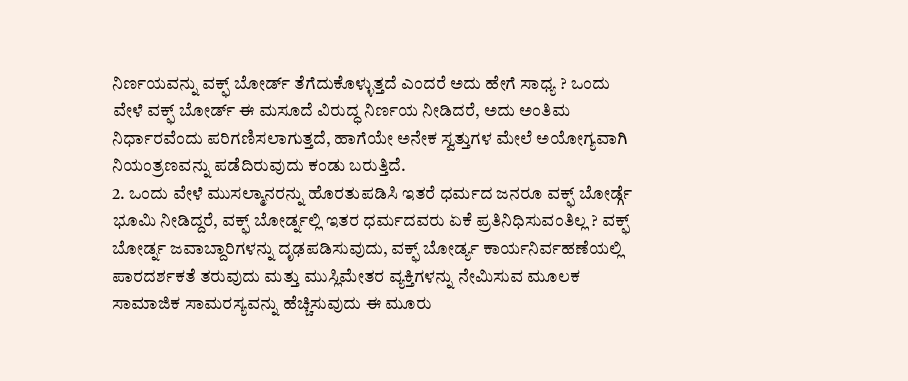ನಿರ್ಣಯವನ್ನು ವಕ್ಫ್ ಬೋರ್ಡ್ ತೆಗೆದುಕೊಳ್ಳುತ್ತದೆ ಎಂದರೆ ಅದು ಹೇಗೆ ಸಾಧ್ಯ ? ಒಂದು ವೇಳೆ ವಕ್ಫ್ ಬೋರ್ಡ್ ಈ ಮಸೂದೆ ವಿರುದ್ಧ ನಿರ್ಣಯ ನೀಡಿದರೆ, ಅದು ಅಂತಿಮ ನಿರ್ಧಾರವೆಂದು ಪರಿಗಣಿಸಲಾಗುತ್ತದೆ, ಹಾಗೆಯೇ ಅನೇಕ ಸ್ವತ್ತುಗಳ ಮೇಲೆ ಅಯೋಗ್ಯವಾಗಿ ನಿಯಂತ್ರಣವನ್ನು ಪಡೆದಿರುವುದು ಕಂಡು ಬರುತ್ತಿದೆ.
2. ಒಂದು ವೇಳೆ ಮುಸಲ್ಮಾನರನ್ನು ಹೊರತುಪಡಿಸಿ ಇತರೆ ಧರ್ಮದ ಜನರೂ ವಕ್ಫ್ ಬೋರ್ಡ್ಗೆ ಭೂಮಿ ನೀಡಿದ್ದರೆ, ವಕ್ಫ್ ಬೋರ್ಡ್ನಲ್ಲಿ ಇತರ ಧರ್ಮದವರು ಏಕೆ ಪ್ರತಿನಿಧಿಸುವಂತಿಲ್ಲ ? ವಕ್ಫ್ ಬೋರ್ಡ್ನ ಜವಾಬ್ದಾರಿಗಳನ್ನು ದೃಢಪಡಿಸುವುದು, ವಕ್ಫ್ ಬೋರ್ಡ್ಯ ಕಾರ್ಯನಿರ್ವಹಣೆಯಲ್ಲಿ ಪಾರದರ್ಶಕತೆ ತರುವುದು ಮತ್ತು ಮುಸ್ಲಿಮೇತರ ವ್ಯಕ್ತಿಗಳನ್ನು ನೇಮಿಸುವ ಮೂಲಕ ಸಾಮಾಜಿಕ ಸಾಮರಸ್ಯವನ್ನು ಹೆಚ್ಚಿಸುವುದು ಈ ಮೂರು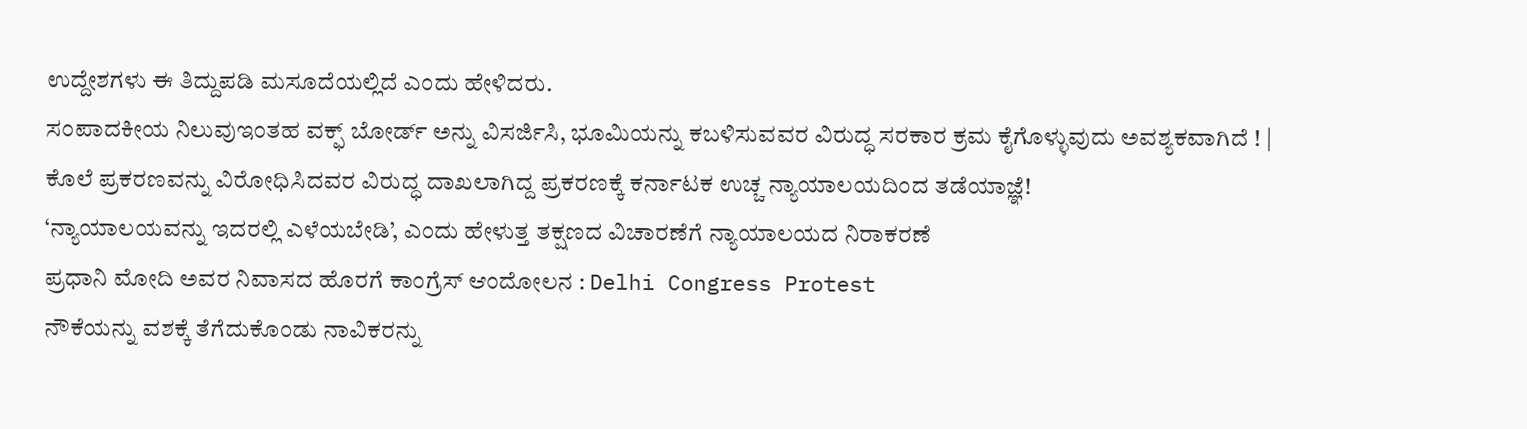ಉದ್ದೇಶಗಳು ಈ ತಿದ್ದುಪಡಿ ಮಸೂದೆಯಲ್ಲಿದೆ ಎಂದು ಹೇಳಿದರು.
ಸಂಪಾದಕೀಯ ನಿಲುವುಇಂತಹ ವಕ್ಫ್ ಬೋರ್ಡ್ ಅನ್ನು ವಿಸರ್ಜಿಸಿ, ಭೂಮಿಯನ್ನು ಕಬಳಿಸುವವರ ವಿರುದ್ಧ ಸರಕಾರ ಕ್ರಮ ಕೈಗೊಳ್ಳುವುದು ಅವಶ್ಯಕವಾಗಿದೆ ! |
ಕೊಲೆ ಪ್ರಕರಣವನ್ನು ವಿರೋಧಿಸಿದವರ ವಿರುದ್ಧ ದಾಖಲಾಗಿದ್ದ ಪ್ರಕರಣಕ್ಕೆ ಕರ್ನಾಟಕ ಉಚ್ಚ ನ್ಯಾಯಾಲಯದಿಂದ ತಡೆಯಾಜ್ಞೆ!
‘ನ್ಯಾಯಾಲಯವನ್ನು ಇದರಲ್ಲಿ ಎಳೆಯಬೇಡಿ’, ಎಂದು ಹೇಳುತ್ತ ತಕ್ಷಣದ ವಿಚಾರಣೆಗೆ ನ್ಯಾಯಾಲಯದ ನಿರಾಕರಣೆ
ಪ್ರಧಾನಿ ಮೋದಿ ಅವರ ನಿವಾಸದ ಹೊರಗೆ ಕಾಂಗ್ರೆಸ್ ಆಂದೋಲನ : Delhi Congress Protest
ನೌಕೆಯನ್ನು ವಶಕ್ಕೆ ತೆಗೆದುಕೊಂಡು ನಾವಿಕರನ್ನು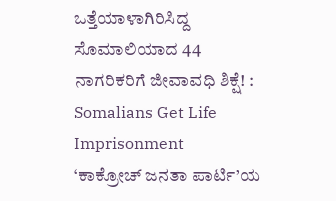ಒತ್ತೆಯಾಳಾಗಿರಿಸಿದ್ದ ಸೊಮಾಲಿಯಾದ 44 ನಾಗರಿಕರಿಗೆ ಜೀವಾವಧಿ ಶಿಕ್ಷೆ! : Somalians Get Life Imprisonment
‘ಕಾಕ್ರೋಚ್ ಜನತಾ ಪಾರ್ಟಿ’ಯ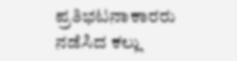ಪ್ರತಿಭಟನಾಕಾರರು ನಡೆಸಿದ ಕಲ್ಲು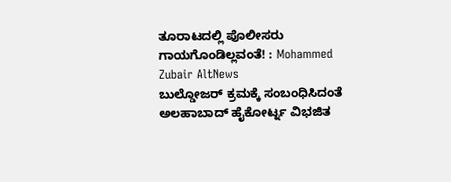ತೂರಾಟದಲ್ಲಿ ಪೊಲೀಸರು ಗಾಯಗೊಂಡಿಲ್ಲವಂತೆ! : Mohammed Zubair AltNews
ಬುಲ್ಡೋಜರ್ ಕ್ರಮಕ್ಕೆ ಸಂಬಂಧಿಸಿದಂತೆ ಅಲಹಾಬಾದ್ ಹೈಕೋರ್ಟ್ನ ವಿಭಜಿತ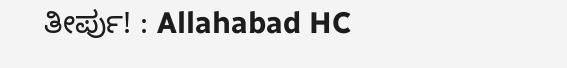ತೀರ್ಪು! : Allahabad HC